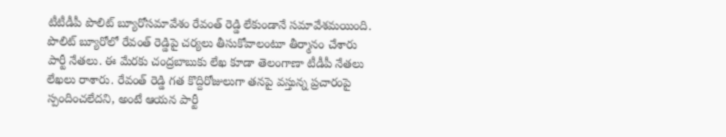టీటీడీపీ పొలిట్ బ్యూరోసమావేశం రేవంత్ రెడ్డి లేకుండానే సమావేశమయింది. పొలిట్ బ్యూరోలో రేవంత్ రెడ్డిపై చర్యలు తీసుకోవాలంటూ తీర్మానం చేశారు పార్టీ నేతలు. ఈ మేరకు చంద్రబాబుకు లేఖ కూడా తెలంగాణా టీడీపీ నేతలు లేఖలు రాశారు. రేవంత్ రెడ్డి గత కొద్దిరోజులుగా తనపై వస్తున్న ప్రచారంపై స్పందించలేదని, అంటే ఆయన పార్టీ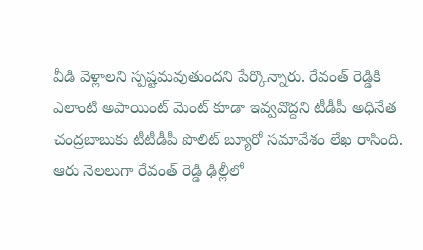వీడి వెళ్లాలని స్పష్టమవుతుందని పేర్కొన్నారు. రేవంత్ రెడ్డికి ఎలాంటి అపాయింట్ మెంట్ కూడా ఇవ్వవొద్దని టీడీపీ అధినేత చంద్రబాబుకు టీటీడీపీ పొలిట్ బ్యూరో సమావేశం లేఖ రాసింది. ఆరు నెలలుగా రేవంత్ రెడ్డి ఢిల్లీలో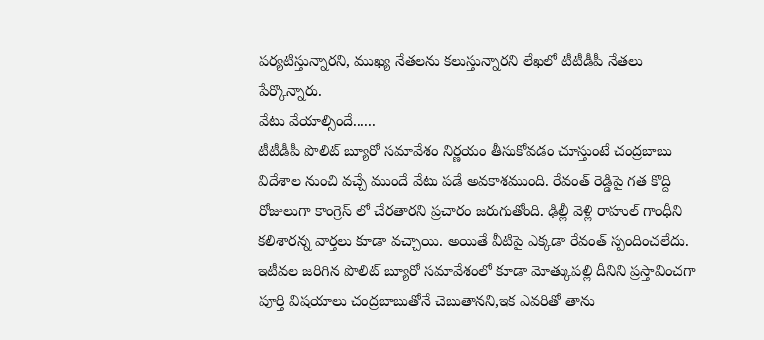పర్యటిస్తున్నారని, ముఖ్య నేతలను కలుస్తున్నారని లేఖలో టీటీడీపీ నేతలు పేర్కొన్నారు.
వేటు వేయాల్సిందే......
టీటీడీపీ పొలిట్ బ్యూరో సమావేశం నిర్ణయం తీసుకోవడం చూస్తుంటే చంద్రబాబు విదేశాల నుంచి వచ్చే ముందే వేటు పడే అవకాశముంది. రేవంత్ రెడ్డిపై గత కొద్ది రోజులుగా కాంగ్రెస్ లో చేరతారని ప్రచారం జరుగుతోంది. ఢిల్లీ వెళ్లి రాహుల్ గాంధీని కలిశారన్న వార్తలు కూడా వచ్చాయి. అయితే వీటిపై ఎక్కడా రేవంత్ స్పందించలేదు. ఇటీవల జరిగిన పొలిట్ బ్యూరో సమావేశంలో కూడా మోత్కుపల్లి దీనిని ప్రస్తావించగా పూర్తి విషయాలు చంద్రబాబుతోనే చెబుతానని,ఇక ఎవరితో తాను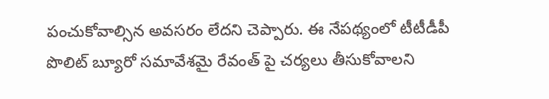పంచుకోవాల్సిన అవసరం లేదని చెప్పారు. ఈ నేపథ్యంలో టీటీడీపీ పొలిట్ బ్యూరో సమావేశమై రేవంత్ పై చర్యలు తీసుకోవాలని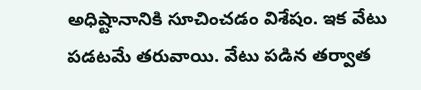అధిష్టానానికి సూచించడం విశేషం. ఇక వేటు పడటమే తరువాయి. వేటు పడిన తర్వాత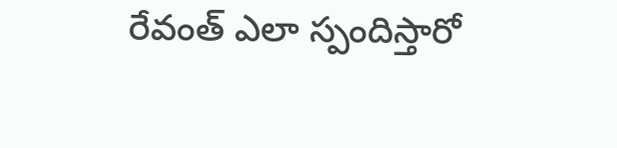రేవంత్ ఎలా స్పందిస్తారో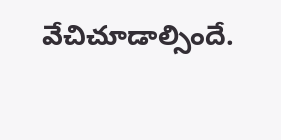వేచిచూడాల్సిందే.